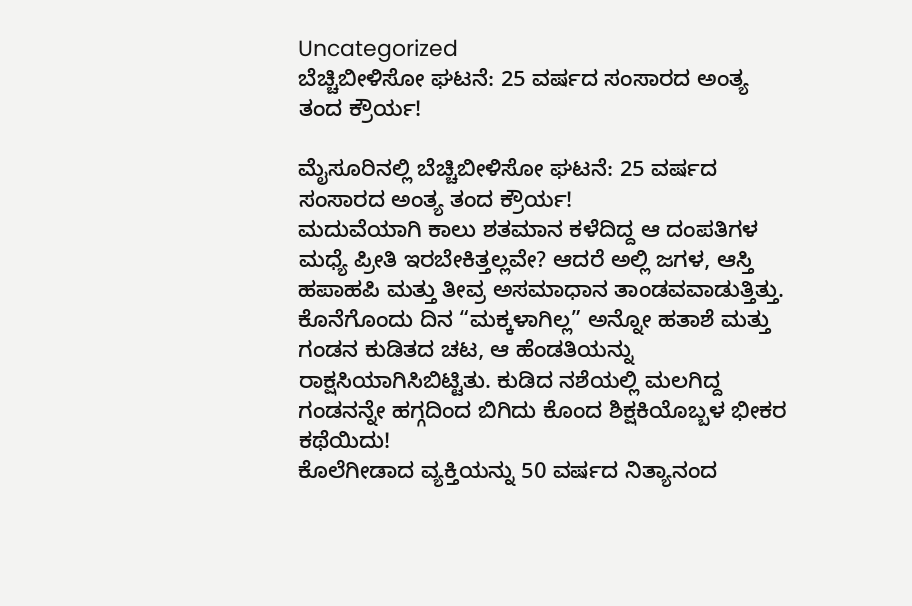Uncategorized
ಬೆಚ್ಚಿಬೀಳಿಸೋ ಘಟನೆ: 25 ವರ್ಷದ ಸಂಸಾರದ ಅಂತ್ಯ ತಂದ ಕ್ರೌರ್ಯ!

ಮೈಸೂರಿನಲ್ಲಿ ಬೆಚ್ಚಿಬೀಳಿಸೋ ಘಟನೆ: 25 ವರ್ಷದ ಸಂಸಾರದ ಅಂತ್ಯ ತಂದ ಕ್ರೌರ್ಯ!
ಮದುವೆಯಾಗಿ ಕಾಲು ಶತಮಾನ ಕಳೆದಿದ್ದ ಆ ದಂಪತಿಗಳ ಮಧ್ಯೆ ಪ್ರೀತಿ ಇರಬೇಕಿತ್ತಲ್ಲವೇ? ಆದರೆ ಅಲ್ಲಿ ಜಗಳ, ಆಸ್ತಿ ಹಪಾಹಪಿ ಮತ್ತು ತೀವ್ರ ಅಸಮಾಧಾನ ತಾಂಡವವಾಡುತ್ತಿತ್ತು.
ಕೊನೆಗೊಂದು ದಿನ “ಮಕ್ಕಳಾಗಿಲ್ಲ” ಅನ್ನೋ ಹತಾಶೆ ಮತ್ತು ಗಂಡನ ಕುಡಿತದ ಚಟ, ಆ ಹೆಂಡತಿಯನ್ನು ರಾಕ್ಷಸಿಯಾಗಿಸಿಬಿಟ್ಟಿತು. ಕುಡಿದ ನಶೆಯಲ್ಲಿ ಮಲಗಿದ್ದ ಗಂಡನನ್ನೇ ಹಗ್ಗದಿಂದ ಬಿಗಿದು ಕೊಂದ ಶಿಕ್ಷಕಿಯೊಬ್ಬಳ ಭೀಕರ ಕಥೆಯಿದು!
ಕೊಲೆಗೀಡಾದ ವ್ಯಕ್ತಿಯನ್ನು 50 ವರ್ಷದ ನಿತ್ಯಾನಂದ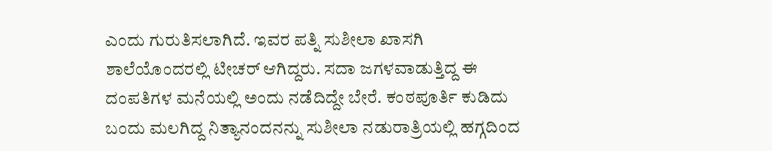ಎಂದು ಗುರುತಿಸಲಾಗಿದೆ. ಇವರ ಪತ್ನಿ ಸುಶೀಲಾ ಖಾಸಗಿ ಶಾಲೆಯೊಂದರಲ್ಲಿ ಟೀಚರ್ ಆಗಿದ್ದರು. ಸದಾ ಜಗಳವಾಡುತ್ತಿದ್ದ ಈ ದಂಪತಿಗಳ ಮನೆಯಲ್ಲಿ ಅಂದು ನಡೆದಿದ್ದೇ ಬೇರೆ. ಕಂಠಪೂರ್ತಿ ಕುಡಿದು ಬಂದು ಮಲಗಿದ್ದ ನಿತ್ಯಾನಂದನನ್ನು ಸುಶೀಲಾ ನಡುರಾತ್ರಿಯಲ್ಲಿ ಹಗ್ಗದಿಂದ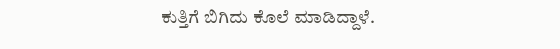ಕುತ್ತಿಗೆ ಬಿಗಿದು ಕೊಲೆ ಮಾಡಿದ್ದಾಳೆ.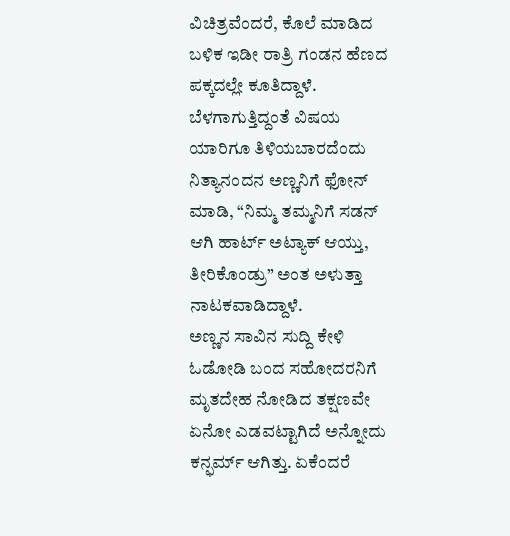ವಿಚಿತ್ರವೆಂದರೆ, ಕೊಲೆ ಮಾಡಿದ ಬಳಿಕ ಇಡೀ ರಾತ್ರಿ ಗಂಡನ ಹೆಣದ ಪಕ್ಕದಲ್ಲೇ ಕೂತಿದ್ದಾಳೆ. ಬೆಳಗಾಗುತ್ತಿದ್ದಂತೆ ವಿಷಯ ಯಾರಿಗೂ ತಿಳಿಯಬಾರದೆಂದು ನಿತ್ಯಾನಂದನ ಅಣ್ಣನಿಗೆ ಫೋನ್ ಮಾಡಿ, “ನಿಮ್ಮ ತಮ್ಮನಿಗೆ ಸಡನ್ ಆಗಿ ಹಾರ್ಟ್ ಅಟ್ಯಾಕ್ ಆಯ್ತು, ತೀರಿಕೊಂಡ್ರು” ಅಂತ ಅಳುತ್ತಾ ನಾಟಕವಾಡಿದ್ದಾಳೆ.
ಅಣ್ಣನ ಸಾವಿನ ಸುದ್ದಿ ಕೇಳಿ ಓಡೋಡಿ ಬಂದ ಸಹೋದರನಿಗೆ ಮೃತದೇಹ ನೋಡಿದ ತಕ್ಷಣವೇ ಏನೋ ಎಡವಟ್ಟಾಗಿದೆ ಅನ್ನೋದು ಕನ್ಫರ್ಮ್ ಆಗಿತ್ತು. ಏಕೆಂದರೆ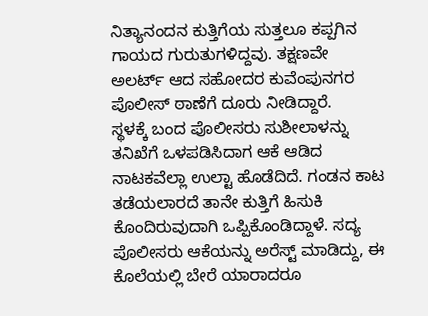ನಿತ್ಯಾನಂದನ ಕುತ್ತಿಗೆಯ ಸುತ್ತಲೂ ಕಪ್ಪಗಿನ ಗಾಯದ ಗುರುತುಗಳಿದ್ದವು. ತಕ್ಷಣವೇ ಅಲರ್ಟ್ ಆದ ಸಹೋದರ ಕುವೆಂಪುನಗರ ಪೊಲೀಸ್ ಠಾಣೆಗೆ ದೂರು ನೀಡಿದ್ದಾರೆ.
ಸ್ಥಳಕ್ಕೆ ಬಂದ ಪೊಲೀಸರು ಸುಶೀಲಾಳನ್ನು ತನಿಖೆಗೆ ಒಳಪಡಿಸಿದಾಗ ಆಕೆ ಆಡಿದ ನಾಟಕವೆಲ್ಲಾ ಉಲ್ಟಾ ಹೊಡೆದಿದೆ. ಗಂಡನ ಕಾಟ ತಡೆಯಲಾರದೆ ತಾನೇ ಕುತ್ತಿಗೆ ಹಿಸುಕಿ ಕೊಂದಿರುವುದಾಗಿ ಒಪ್ಪಿಕೊಂಡಿದ್ದಾಳೆ. ಸದ್ಯ ಪೊಲೀಸರು ಆಕೆಯನ್ನು ಅರೆಸ್ಟ್ ಮಾಡಿದ್ದು, ಈ ಕೊಲೆಯಲ್ಲಿ ಬೇರೆ ಯಾರಾದರೂ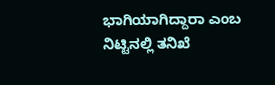ಭಾಗಿಯಾಗಿದ್ದಾರಾ ಎಂಬ ನಿಟ್ಟಿನಲ್ಲಿ ತನಿಖೆ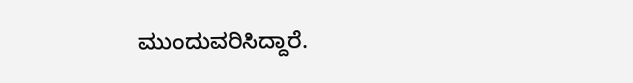ಮುಂದುವರಿಸಿದ್ದಾರೆ.